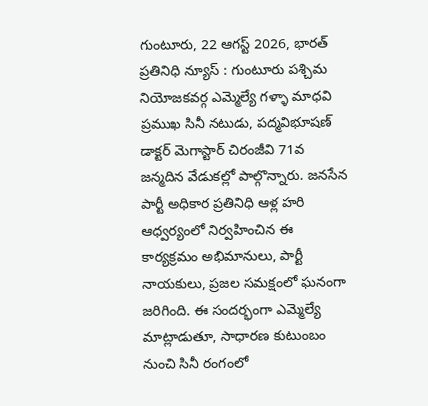గుంటూరు, 22 ఆగస్ట్ 2026, భారత్ ప్రతినిధి న్యూస్ : గుంటూరు పశ్చిమ నియోజకవర్గ ఎమ్మెల్యే గళ్ళా మాధవి ప్రముఖ సినీ నటుడు, పద్మవిభూషణ్ డాక్టర్ మెగాస్టార్ చిరంజీవి 71వ జన్మదిన వేడుకల్లో పాల్గొన్నారు. జనసేన పార్టీ అధికార ప్రతినిధి ఆళ్ల హరి ఆధ్వర్యంలో నిర్వహించిన ఈ కార్యక్రమం అభిమానులు, పార్టీ నాయకులు, ప్రజల సమక్షంలో ఘనంగా జరిగింది. ఈ సందర్భంగా ఎమ్మెల్యే మాట్లాడుతూ, సాధారణ కుటుంబం నుంచి సినీ రంగంలో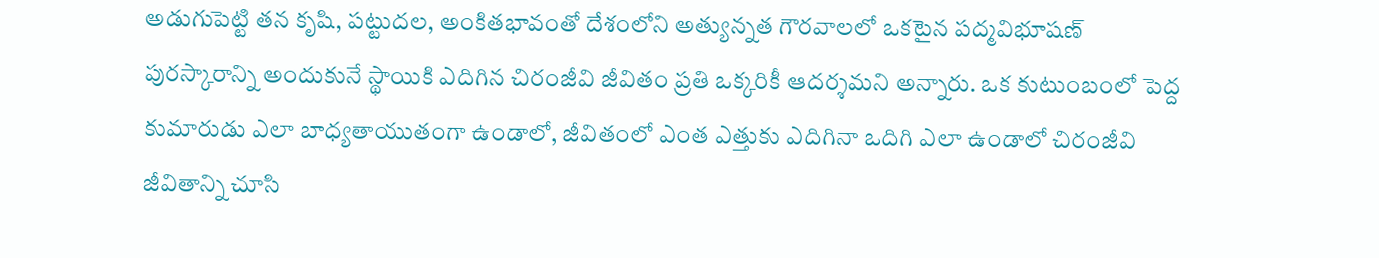అడుగుపెట్టి తన కృషి, పట్టుదల, అంకితభావంతో దేశంలోని అత్యున్నత గౌరవాలలో ఒకటైన పద్మవిభూషణ్ పురస్కారాన్ని అందుకునే స్థాయికి ఎదిగిన చిరంజీవి జీవితం ప్రతి ఒక్కరికీ ఆదర్శమని అన్నారు. ఒక కుటుంబంలో పెద్ద కుమారుడు ఎలా బాధ్యతాయుతంగా ఉండాలో, జీవితంలో ఎంత ఎత్తుకు ఎదిగినా ఒదిగి ఎలా ఉండాలో చిరంజీవి జీవితాన్ని చూసి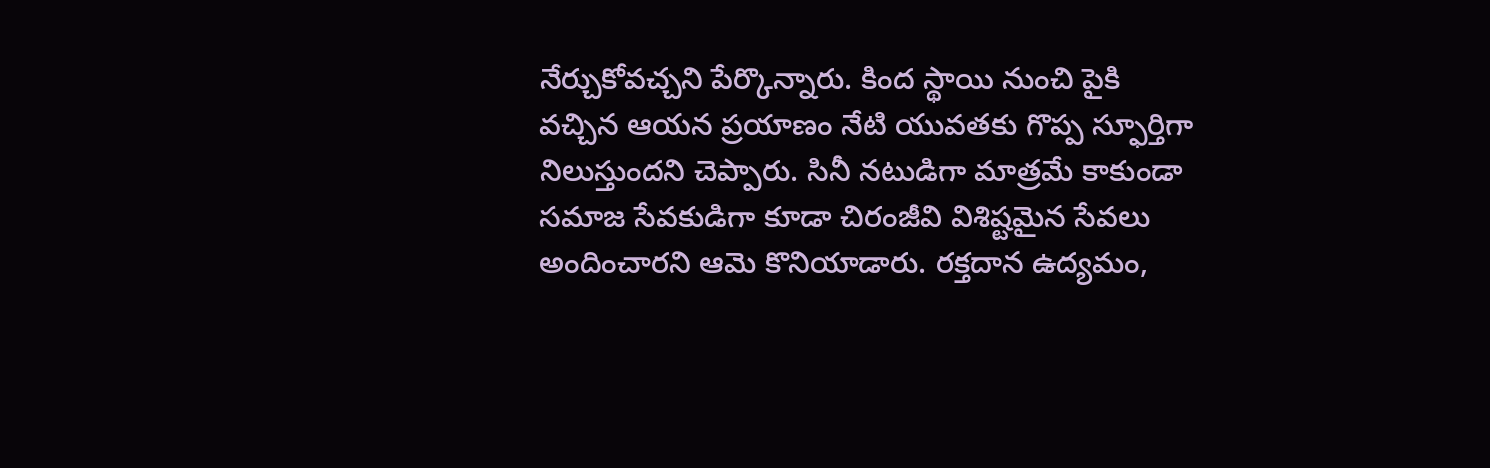నేర్చుకోవచ్చని పేర్కొన్నారు. కింద స్థాయి నుంచి పైకి వచ్చిన ఆయన ప్రయాణం నేటి యువతకు గొప్ప స్ఫూర్తిగా నిలుస్తుందని చెప్పారు. సినీ నటుడిగా మాత్రమే కాకుండా సమాజ సేవకుడిగా కూడా చిరంజీవి విశిష్టమైన సేవలు అందించారని ఆమె కొనియాడారు. రక్తదాన ఉద్యమం,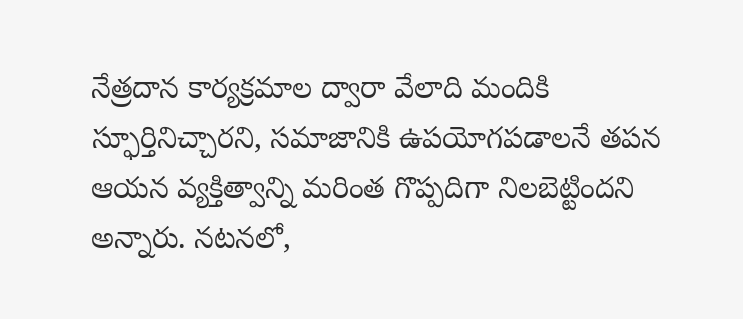నేత్రదాన కార్యక్రమాల ద్వారా వేలాది మందికి స్ఫూర్తినిచ్చారని, సమాజానికి ఉపయోగపడాలనే తపన ఆయన వ్యక్తిత్వాన్ని మరింత గొప్పదిగా నిలబెట్టిందని అన్నారు. నటనలో,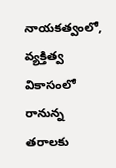నాయకత్వంలో, వ్యక్తిత్వ వికాసంలో రానున్న తరాలకు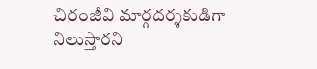చిరంజీవి మార్గదర్శకుడిగా నిలుస్తారని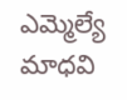ఎమ్మెల్యే మాధవి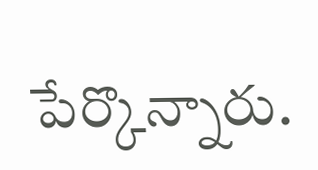పేర్కొన్నారు.